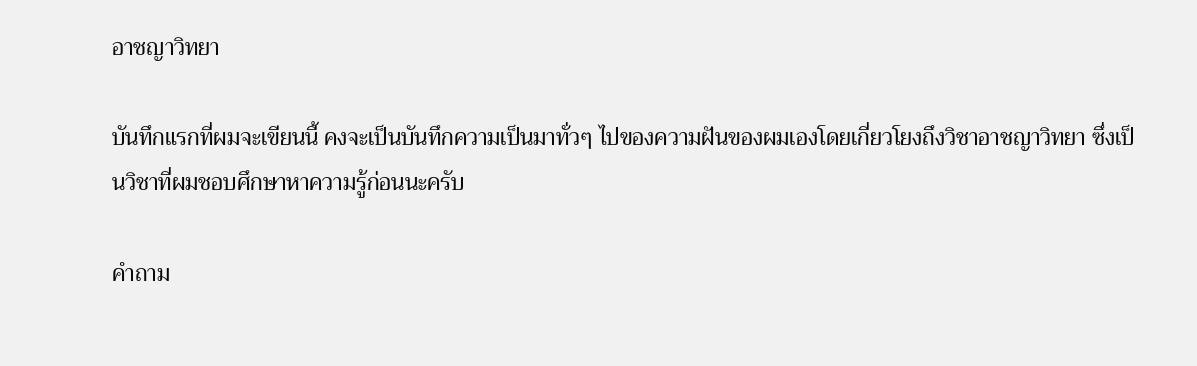อาชญาวิทยา

บันทึกแรกที่ผมจะเขียนนี้ คงจะเป็นบันทึกความเป็นมาทั่วๆ ไปของความฝันของผมเองโดยเกี่ยวโยงถึงวิชาอาชญาวิทยา ซึ่งเป็นวิชาที่ผมชอบศึกษาหาความรู้ก่อนนะครับ

คำถาม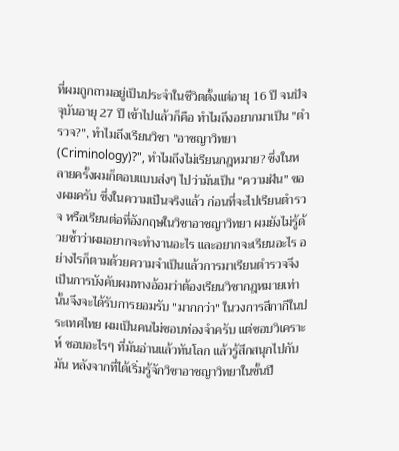ที่ผมถูกถามอยู่เป็นประจำในชีวิตตั้งแต่อายุ 16 ปี จนปัจจุบันอายุ 27 ปี เข้าไปแล้วก็คือ ทำไมถึงอยากมาเป็น "ตำรวจ?", ทำไมถึงเรียนวิชา "อาชญาวิทยา (Criminology)?", ทำไมถึงไม่เรียนกฎหมาย? ซึ่งในหลายครั้งผมก็ตอบแบบส่งๆ ไปว่ามันเป็น "ความฝัน" ของผมครับ ซึ่งในความเป็นจริงแล้ว ก่อนที่จะไปเรียนตำรวจ หรือเรียนต่อที่อังกฤษในวิชาอาชญาวิทยา ผมยังไม่รู้ด้วยซ้ำว่าผมอยากจะทำงานอะไร และอยากจะเรียนอะไร อย่างไรก็ตามด้วยความจำเป็นแล้วการมาเรียนตำรวจจึงเป็นการบังคับผมทางอ้อมว่าต้องเรียนวิชากฎหมายเท่านั้นจึงจะได้รับการยอมรับ "มากกว่า" ในวงการสีกากีในประเทศไทย ผมเป็นคนไม่ชอบท่องจำครับ แต่ชอบวิเคราะห์ ชอบอะไรๆ ที่มันอ่านแล้วทันโลก แล้วรู้สึกสนุกไปกับมัน หลังจากที่ได้เริ่มรู้จักวิชาอาชญาวิทยาในชั้นปี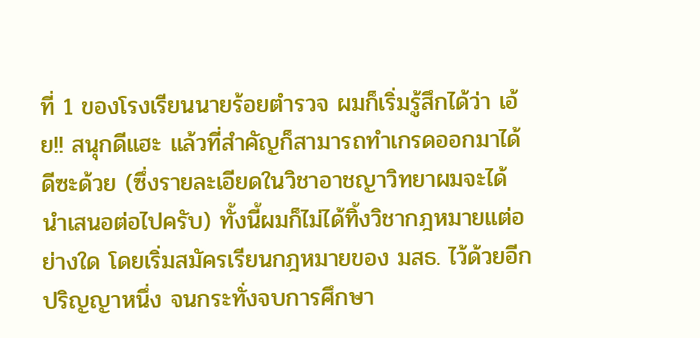ที่ 1 ของโรงเรียนนายร้อยตำรวจ ผมก็เริ่มรู้สึกได้ว่า เอ้ย!! สนุกดีแฮะ แล้วที่สำคัญก็สามารถทำเกรดออกมาได้ดีซะด้วย (ซึ่งรายละเอียดในวิชาอาชญาวิทยาผมจะได้นำเสนอต่อไปครับ) ทั้งนี้ผมก็ไม่ได้ทิ้งวิชากฎหมายแต่อย่างใด โดยเริ่มสมัครเรียนกฎหมายของ มสธ. ไว้ด้วยอีกปริญญาหนึ่ง จนกระทั่งจบการศึกษา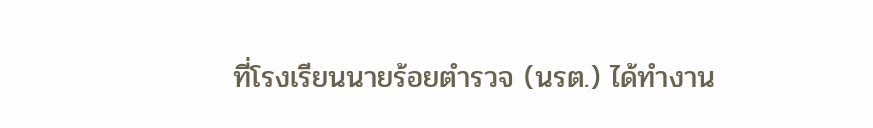ที่โรงเรียนนายร้อยตำรวจ (นรต.) ได้ทำงาน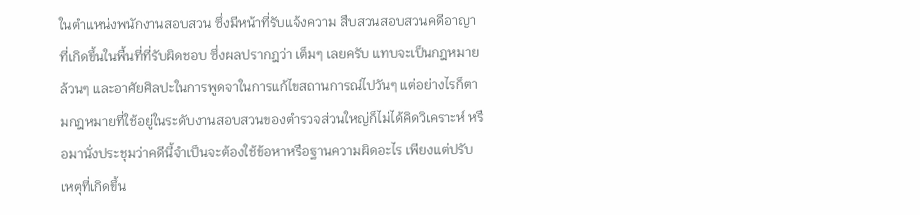ในตำแหน่งพนักงานสอบสวน ซึ่งมีหน้าที่รับแจ้งความ สืบสวนสอบสวนคดีอาญาที่เกิดขึ้นในพื้นที่ที่รับผิดชอบ ซึ่งผลปรากฎว่า เต็มๆ เลยครับ แทบจะเป็นกฎหมายล้วนๆ และอาศัยศิลปะในการพูดจาในการแก้ไขสถานการณ์ไปวันๆ แต่อย่างไรก็ตามกฎหมายที่ใช้อยู่ในระดับงานสอบสวนของตำรวจส่วนใหญ่ก็ไม่ได้คิดวิเคราะห์ หรือมานั่งประชุมว่าคดีนี้จำเป็นจะต้องใช้ข้อหาหรือฐานความผิดอะไร เพียงแต่ปรับเหตุที่เกิดขึ้น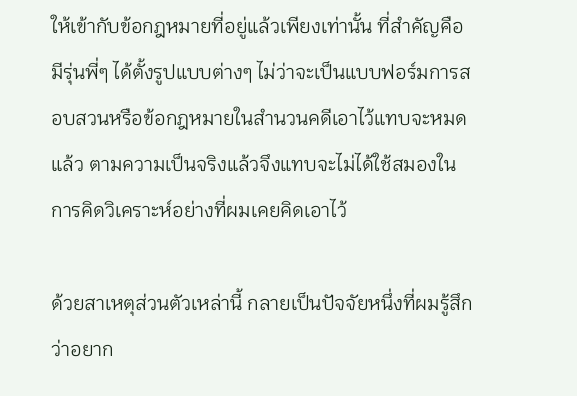ให้เข้ากับข้อกฎหมายที่อยู่แล้วเพียงเท่านั้น ที่สำคัญคือมีรุ่นพี่ๆ ได้ตั้งรูปแบบต่างๆ ไม่ว่าจะเป็นแบบฟอร์มการสอบสวนหรือข้อกฎหมายในสำนวนคดีเอาไว้แทบจะหมดแล้ว ตามความเป็นจริงแล้วจึงแทบจะไม่ได้ใช้สมองในการคิดวิเคราะห์อย่างที่ผมเคยคิดเอาไว้

ด้วยสาเหตุส่วนตัวเหล่านี้ กลายเป็นปัจจัยหนึ่งที่ผมรู้สึกว่าอยาก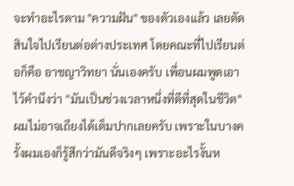จะทำอะไรตาม "ความฝัน" ของตัวเองแล้ว เลยตัดสินใจไปเรียนต่อต่างประเทศ โดยคณะที่ไปเรียนต่อก็คือ อาชญาวิทยา นั่นเองครับ เพื่อนผมพูดเอาไว้คำนึงว่า "มันเป็นช่วงเวลาหนึ่งที่ดีที่สุดในชีวิต" ผมไม่อาจเถียงได้เต็มปากเลยครับ เพราะในบางครั้งผมเองก็รู้สึกว่ามันดีจริงๆ เพราะอะไรงั้นห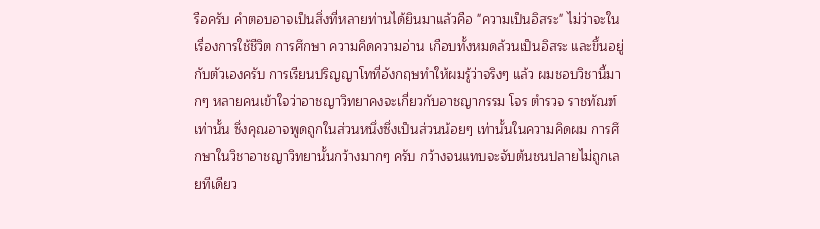รือครับ คำตอบอาจเป็นสิ่งที่หลายท่านได้ยินมาแล้วคือ "ความเป็นอิสระ" ไม่ว่าจะในเรื่องการใช้ชีวิต การศึกษา ความคิดความอ่าน เกือบทั้งหมดล้วนเป็นอิสระ และขึ้นอยู่กับตัวเองครับ การเรียนปริญญาโทที่อังกฤษทำให้ผมรู้ว่าจริงๆ แล้ว ผมชอบวิชานี้มากๆ หลายคนเข้าใจว่าอาชญาวิทยาคงจะเกี่ยวกับอาชญากรรม โจร ตำรวจ ราชทัณฑ์ เท่านั้น ซึ่งคุณอาจพูดถูกในส่วนหนึ่งซึ่งเป็นส่วนน้อยๆ เท่านั้นในความคิดผม การศึกษาในวิชาอาชญาวิทยานั้นกว้างมากๆ ครับ กว้างจนแทบจะจับต้นชนปลายไม่ถูกเลยทีเดียว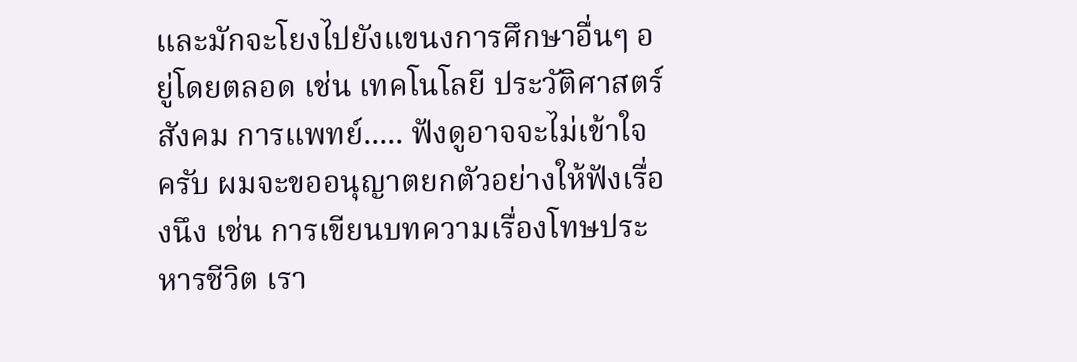และมักจะโยงไปยังแขนงการศึกษาอื่นๆ อยู่โดยตลอด เช่น เทคโนโลยี ประวัติศาสตร์ สังคม การแพทย์..... ฟังดูอาจจะไม่เข้าใจครับ ผมจะขออนุญาตยกตัวอย่างให้ฟังเรื่องนึง เช่น การเขียนบทความเรื่องโทษประหารชีวิต เรา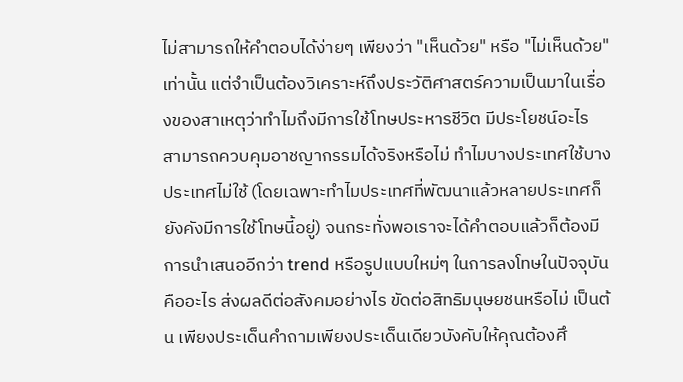ไม่สามารถให้คำตอบได้ง่ายๆ เพียงว่า "เห็นด้วย" หรือ "ไม่เห็นด้วย" เท่านั้น แต่จำเป็นต้องวิเคราะห์ถึงประวัติศาสตร์ความเป็นมาในเรื่องของสาเหตุว่าทำไมถึงมีการใช้โทษประหารชีวิต มีประโยชน์อะไร สามารถควบคุมอาชญากรรมได้จริงหรือไม่ ทำไมบางประเทศใช้บางประเทศไม่ใช้ (โดยเฉพาะทำไมประเทศที่พัฒนาแล้วหลายประเทศก็ยังคังมีการใช้โทษนี้อยู่) จนกระทั่งพอเราจะได้คำตอบแล้วก็ต้องมีการนำเสนออีกว่า trend หรือรูปแบบใหม่ๆ ในการลงโทษในปัจจุบันคืออะไร ส่งผลดีต่อสังคมอย่างไร ขัดต่อสิทธิมนุษยชนหรือไม่ เป็นต้น เพียงประเด็นคำถามเพียงประเด็นเดียวบังคับให้คุณต้องศึ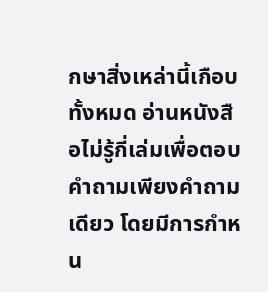กษาสิ่งเหล่านี้เกือบทั้งหมด อ่านหนังสือไม่รู้กี่เล่มเพื่อตอบคำถามเพียงคำถามเดียว โดยมีการกำหน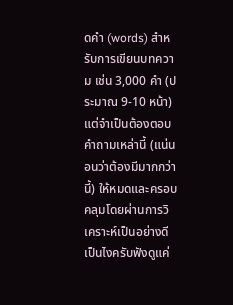ดคำ (words) สำหรับการเขียนบทความ เช่น 3,000 คำ (ประมาณ 9-10 หน้า) แต่จำเป็นต้องตอบคำถามเหล่านี้ (แน่นอนว่าต้องมีมากกว่านี้) ให้หมดและครอบคลุมโดยผ่านการวิเคราะห์เป็นอย่างดี เป็นไงครับฟังดูแค่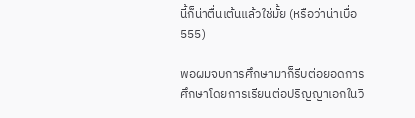นี้ก็น่าตื่นเต้นแล้วใช่มั้ย (หรือว่าน่าเบื่อ 555)

พอผมจบการศึกษามาก็รีบต่อยอดการศึกษาโดยการเรียนต่อปริญญาเอกในวิ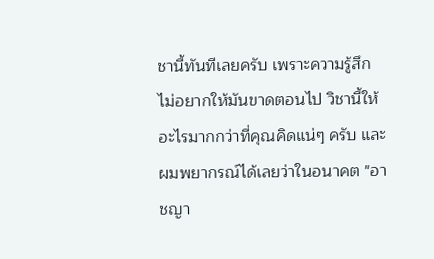ชานี้ทันทีเลยครับ เพราะความรู้สึกไม่อยากให้มันขาดตอนไป วิชานี้ให้อะไรมากกว่าที่คุณคิดแน่ๆ ครับ และผมพยากรณ์ได้เลยว่าในอนาคต "อาชญา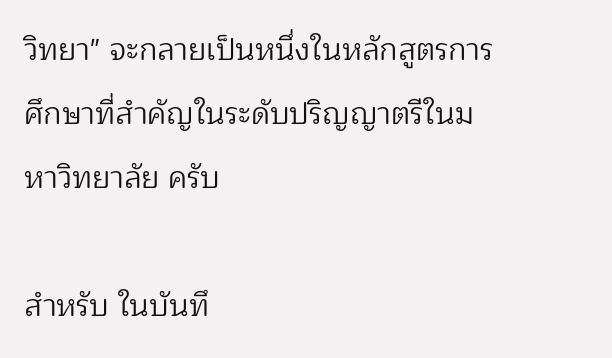วิทยา" จะกลายเป็นหนึ่งในหลักสูตรการศึกษาที่สำคัญในระดับปริญญาตรีในมหาวิทยาลัย ครับ

สำหรับ ในบันทึ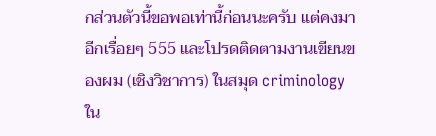กส่วนตัวนี้ขอพอเท่านี้ก่อนนะครับ แต่คงมาอีกเรื่อยๆ 555 และโปรดติดตามงานเขียนของผม (เชิงวิชาการ) ในสมุด criminology ใน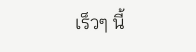เร็วๆ นี้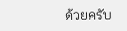ด้วยครับ